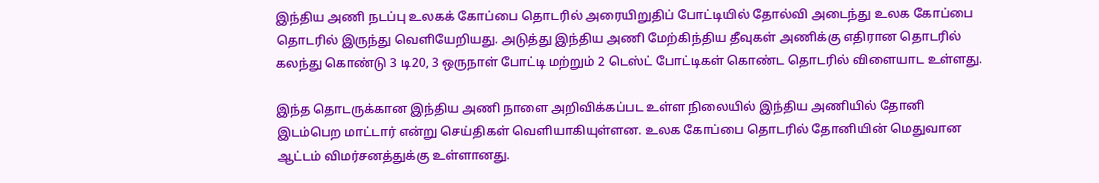இந்திய அணி நடப்பு உலகக் கோப்பை தொடரில் அரையிறுதிப் போட்டியில் தோல்வி அடைந்து உலக கோப்பை தொடரில் இருந்து வெளியேறியது. அடுத்து இந்திய அணி மேற்கிந்திய தீவுகள் அணிக்கு எதிரான தொடரில் கலந்து கொண்டு 3 டி20, 3 ஒருநாள் போட்டி மற்றும் 2 டெஸ்ட் போட்டிகள் கொண்ட தொடரில் விளையாட உள்ளது.

இந்த தொடருக்கான இந்திய அணி நாளை அறிவிக்கப்பட உள்ள நிலையில் இந்திய அணியில் தோனி இடம்பெற மாட்டார் என்று செய்திகள் வெளியாகியுள்ளன. உலக கோப்பை தொடரில் தோனியின் மெதுவான ஆட்டம் விமர்சனத்துக்கு உள்ளானது.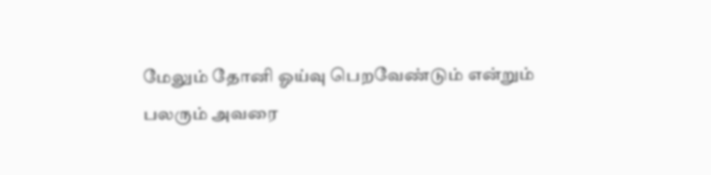மேலும் தோனி ஓய்வு பெறவேண்டும் என்றும் பலரும் அவரை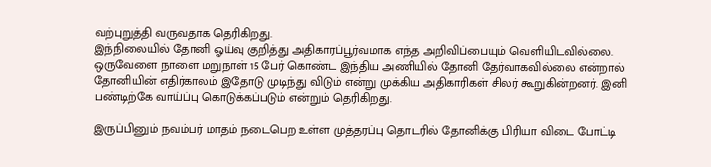வற்புறுத்தி வருவதாக தெரிகிறது.
இந்நிலையில் தோனி ஓய்வு குறித்து அதிகாரப்பூர்வமாக எந்த அறிவிப்பையும் வெளியிடவில்லை. ஒருவேளை நாளை மறுநாள் 15 பேர் கொண்ட இந்திய அணியில் தோனி தேர்வாகவில்லை என்றால் தோனியின் எதிர்காலம் இதோடு முடிந்து விடும் என்று முக்கிய அதிகாரிகள் சிலர் கூறுகின்றனர். இனி பண்டிற்கே வாய்ப்பு கொடுக்கப்படும் என்றும் தெரிகிறது.

இருப்பினும் நவம்பர் மாதம் நடைபெற உள்ள முத்தரப்பு தொடரில் தோனிக்கு பிரியா விடை போட்டி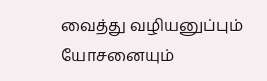வைத்து வழியனுப்பும் யோசனையும்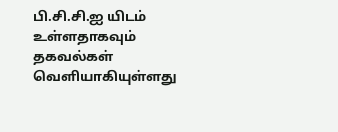பி.சி.சி.ஐ யிடம் உள்ளதாகவும் தகவல்கள் வெளியாகியுள்ளது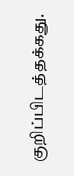குறிப்பிடத்தக்கது.